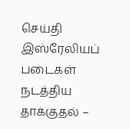செய்தி
இஸ்ரேலியப் படைகள் நடத்திய தாக்குதல் –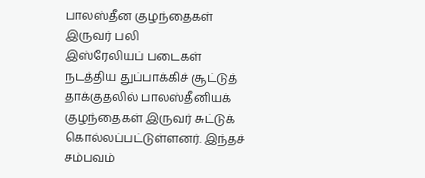பாலஸ்தீன குழந்தைகள் இருவர் பலி
இஸ்ரேலியப் படைகள் நடத்திய துப்பாக்கிச் சூட்டுத் தாக்குதலில் பாலஸ்தீனியக் குழந்தைகள் இருவர் சுட்டுக் கொல்லப்பட்டுள்ளனர். இந்தச் சம்பவம்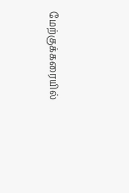மேற்குக்கரையில்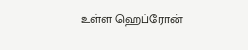உள்ள ஹெப்ரோன்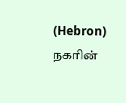(Hebron) நகரின்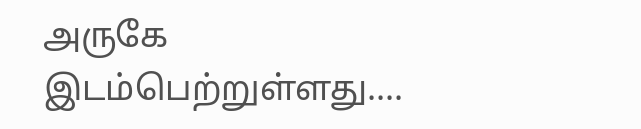அருகே இடம்பெற்றுள்ளது....